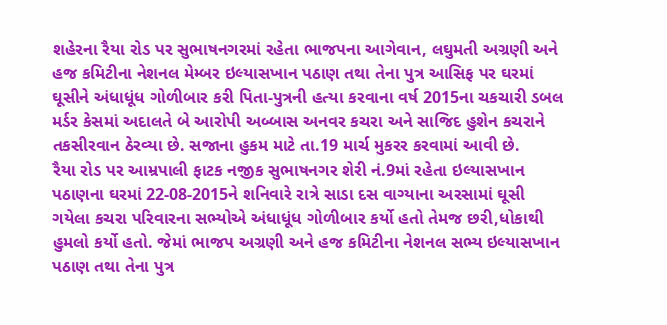શહેરના રૈયા રોડ પર સુભાષનગરમાં રહેતા ભાજપના આગેવાન, લઘુમતી અગ્રણી અને હજ કમિટીના નેશનલ મેમ્બર ઇલ્યાસખાન પઠાણ તથા તેના પુત્ર આસિફ પર ઘરમાં ઘૂસીને અંધાધૂંધ ગોળીબાર કરી પિતા-પુત્રની હત્યા કરવાના વર્ષ 2015ના ચકચારી ડબલ મર્ડર કેસમાં અદાલતે બે આરોપી અબ્બાસ અનવર કચરા અને સાજિદ હુશેન કચરાને તકસીરવાન ઠેરવ્યા છે. સજાના હુકમ માટે તા.19 માર્ચ મુકરર કરવામાં આવી છે.
રૈયા રોડ પર આમ્રપાલી ફાટક નજીક સુભાષનગર શેરી નં.9માં રહેતા ઇલ્યાસખાન પઠાણના ઘરમાં 22-08-2015ને શનિવારે રાત્રે સાડા દસ વાગ્યાના અરસામાં ઘૂસી ગયેલા કચરા પરિવારના સભ્યોએ અંધાધૂંધ ગોળીબાર કર્યો હતો તેમજ છરી,ધોકાથી હુમલો કર્યો હતો. જેમાં ભાજપ અગ્રણી અને હજ કમિટીના નેશનલ સભ્ય ઇલ્યાસખાન પઠાણ તથા તેના પુત્ર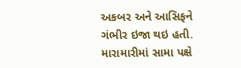અકબર અને આસિફને ગંભીર ઇજા થઇ હતી. મારામારીમાં સામા પક્ષે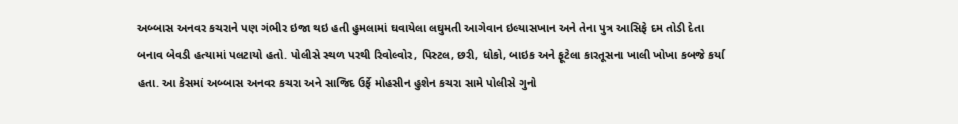અબ્બાસ અનવર કચરાને પણ ગંભીર ઇજા થઇ હતી હુમલામાં ઘવાયેલા લઘુમતી આગેવાન ઇલ્યાસખાન અને તેના પુત્ર આસિફે દમ તોડી દેતા બનાવ બેવડી હત્યામાં પલટાયો હતો. પોલીસે સ્થળ પરથી રિવોલ્વોર, પિસ્ટલ, છરી, ધોકો, બાઇક અને ફૂટેલા કારતૂસના ખાલી ખોખા કબજે કર્યા હતા. આ કેસમાં અબ્બાસ અનવર કચરા અને સાજિદ ઉર્ફે મોહસીન હુશેન કચરા સામે પોલીસે ગુનો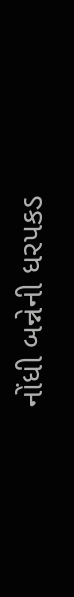નોંધી બન્નેની ધરપકડ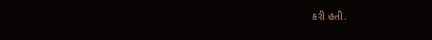કરી હતી.